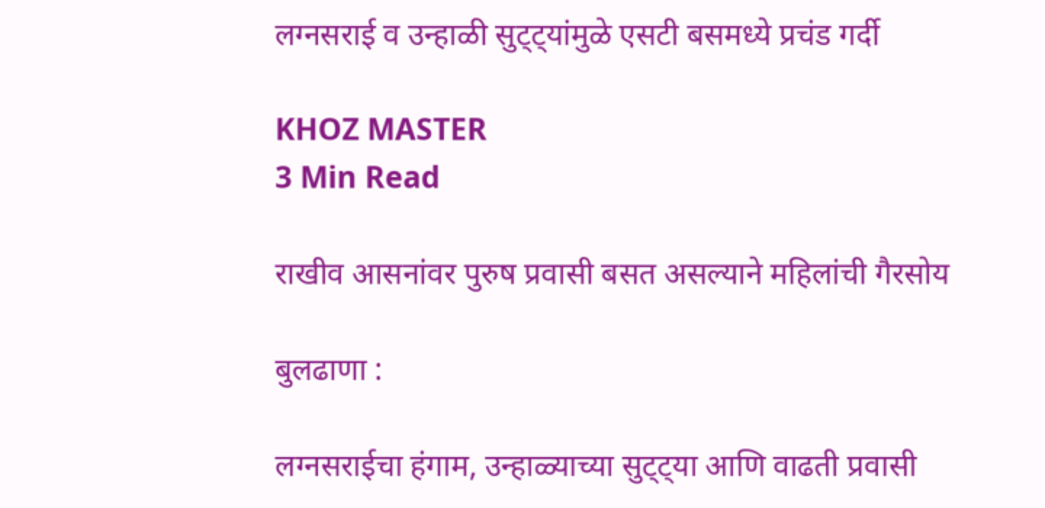लग्नसराई व उन्हाळी सुट्ट्यांमुळे एसटी बसमध्ये प्रचंड गर्दी

KHOZ MASTER
3 Min Read

राखीव आसनांवर पुरुष प्रवासी बसत असल्याने महिलांची गैरसोय

बुलढाणा :

लग्नसराईचा हंगाम, उन्हाळ्याच्या सुट्ट्या आणि वाढती प्रवासी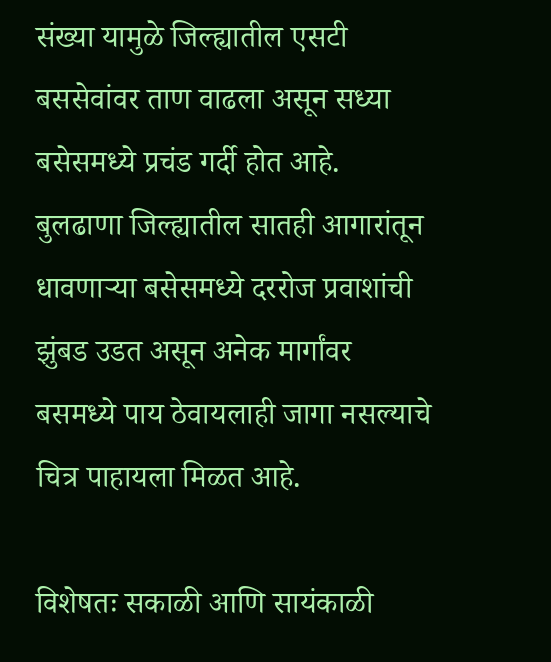संख्या यामुळे जिल्ह्यातील एसटी बससेवांवर ताण वाढला असून सध्या बसेसमध्ये प्रचंड गर्दी होत आहे. बुलढाणा जिल्ह्यातील सातही आगारांतून धावणाऱ्या बसेसमध्ये दररोज प्रवाशांची झुंबड उडत असून अनेक मार्गांवर बसमध्ये पाय ठेवायलाही जागा नसल्याचे चित्र पाहायला मिळत आहे.

विशेषतः सकाळी आणि सायंकाळी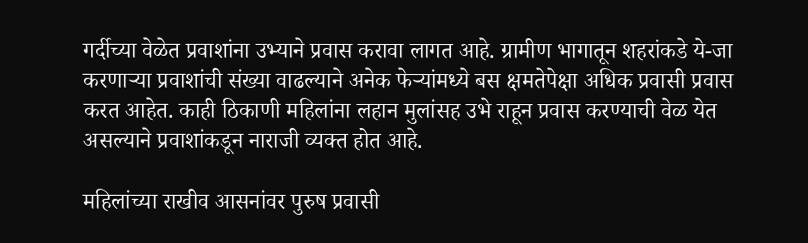गर्दीच्या वेळेत प्रवाशांना उभ्याने प्रवास करावा लागत आहे. ग्रामीण भागातून शहरांकडे ये-जा करणाऱ्या प्रवाशांची संख्या वाढल्याने अनेक फेऱ्यांमध्ये बस क्षमतेपेक्षा अधिक प्रवासी प्रवास करत आहेत. काही ठिकाणी महिलांना लहान मुलांसह उभे राहून प्रवास करण्याची वेळ येत असल्याने प्रवाशांकडून नाराजी व्यक्त होत आहे.

महिलांच्या राखीव आसनांवर पुरुष प्रवासी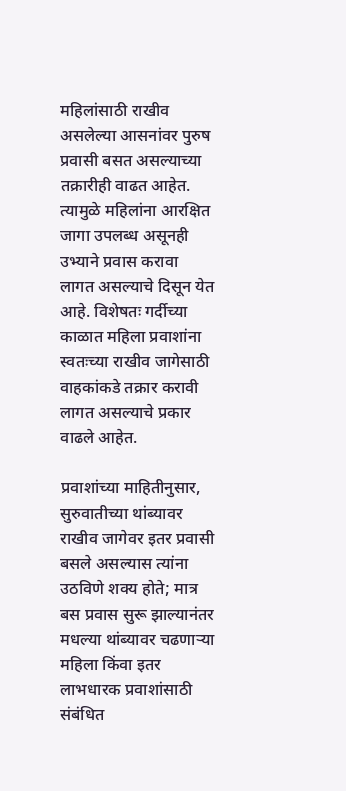महिलांसाठी राखीव असलेल्या आसनांवर पुरुष प्रवासी बसत असल्याच्या तक्रारीही वाढत आहेत. त्यामुळे महिलांना आरक्षित जागा उपलब्ध असूनही उभ्याने प्रवास करावा लागत असल्याचे दिसून येत आहे. विशेषतः गर्दीच्या काळात महिला प्रवाशांना स्वतःच्या राखीव जागेसाठी वाहकांकडे तक्रार करावी लागत असल्याचे प्रकार वाढले आहेत.

प्रवाशांच्या माहितीनुसार, सुरुवातीच्या थांब्यावर राखीव जागेवर इतर प्रवासी बसले असल्यास त्यांना उठविणे शक्य होते; मात्र बस प्रवास सुरू झाल्यानंतर मधल्या थांब्यावर चढणाऱ्या महिला किंवा इतर लाभधारक प्रवाशांसाठी संबंधित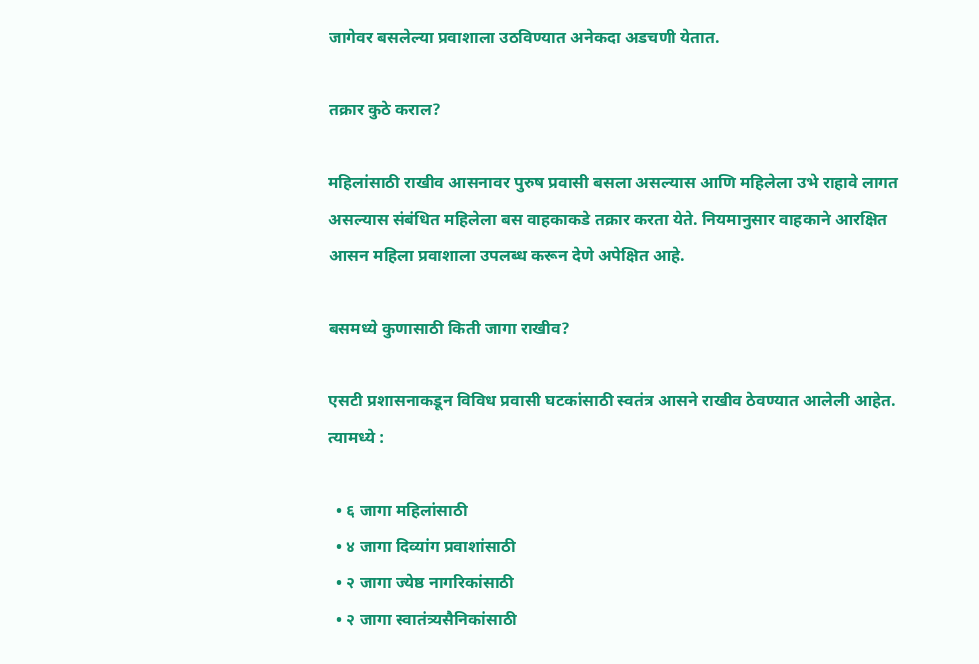जागेवर बसलेल्या प्रवाशाला उठविण्यात अनेकदा अडचणी येतात.

तक्रार कुठे कराल?

महिलांसाठी राखीव आसनावर पुरुष प्रवासी बसला असल्यास आणि महिलेला उभे राहावे लागत असल्यास संबंधित महिलेला बस वाहकाकडे तक्रार करता येते. नियमानुसार वाहकाने आरक्षित आसन महिला प्रवाशाला उपलब्ध करून देणे अपेक्षित आहे.

बसमध्ये कुणासाठी किती जागा राखीव?

एसटी प्रशासनाकडून विविध प्रवासी घटकांसाठी स्वतंत्र आसने राखीव ठेवण्यात आलेली आहेत. त्यामध्ये :

  • ६ जागा महिलांसाठी
  • ४ जागा दिव्यांग प्रवाशांसाठी
  • २ जागा ज्येष्ठ नागरिकांसाठी
  • २ जागा स्वातंत्र्यसैनिकांसाठी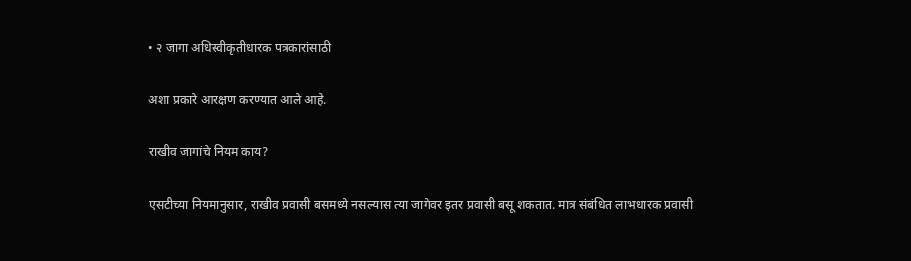• २ जागा अधिस्वीकृतीधारक पत्रकारांसाठी

अशा प्रकारे आरक्षण करण्यात आले आहे.

राखीव जागांचे नियम काय?

एसटीच्या नियमानुसार, राखीव प्रवासी बसमध्ये नसल्यास त्या जागेवर इतर प्रवासी बसू शकतात. मात्र संबंधित लाभधारक प्रवासी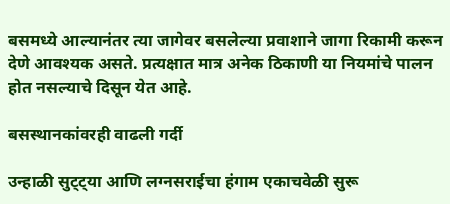बसमध्ये आल्यानंतर त्या जागेवर बसलेल्या प्रवाशाने जागा रिकामी करून देणे आवश्यक असते. प्रत्यक्षात मात्र अनेक ठिकाणी या नियमांचे पालन होत नसल्याचे दिसून येत आहे.

बसस्थानकांवरही वाढली गर्दी

उन्हाळी सुट्ट्या आणि लग्नसराईचा हंगाम एकाचवेळी सुरू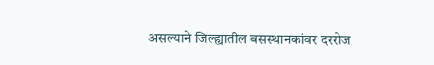असल्याने जिल्ह्यातील बसस्थानकांवर दररोज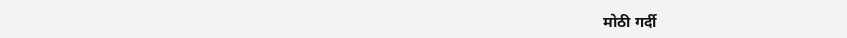मोठी गर्दी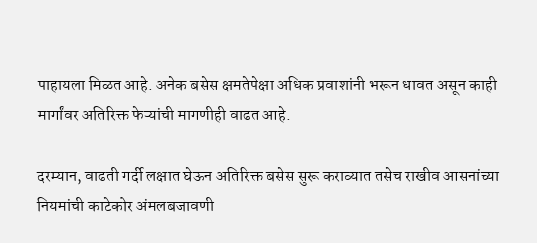पाहायला मिळत आहे. अनेक बसेस क्षमतेपेक्षा अधिक प्रवाशांनी भरून धावत असून काही मार्गांवर अतिरिक्त फेऱ्यांची मागणीही वाढत आहे.

दरम्यान, वाढती गर्दी लक्षात घेऊन अतिरिक्त बसेस सुरू कराव्यात तसेच राखीव आसनांच्या नियमांची काटेकोर अंमलबजावणी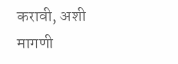करावी, अशी मागणी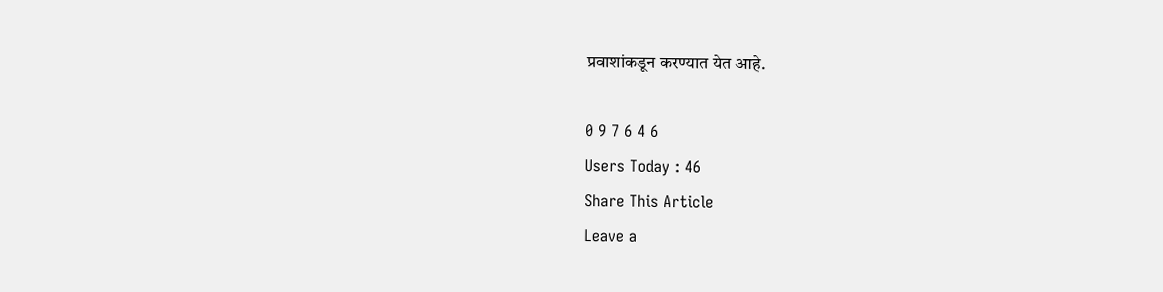प्रवाशांकडून करण्यात येत आहे.

0 9 7 6 4 6
Users Today : 46
Share This Article
Leave a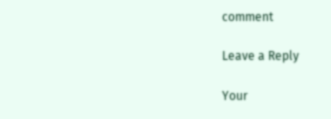comment

Leave a Reply

Your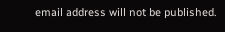email address will not be published.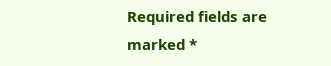Required fields are marked *